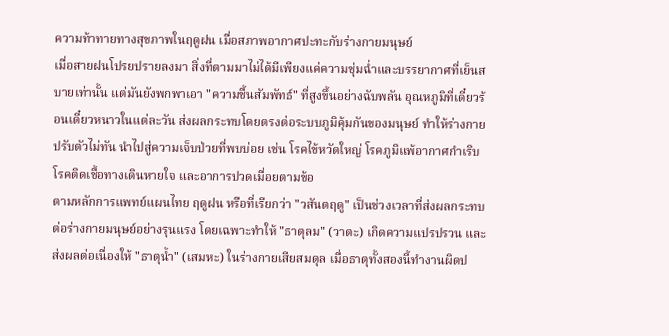ความท้าทายทางสุขภาพในฤดูฝน เมื่อสภาพอากาศปะทะกับร่างกายมนุษย์
เมื่อสายฝนโปรยปรายลงมา สิ่งที่ตามมาไม่ได้มีเพียงแค่ความชุ่มฉ่ำและบรรยากาศที่เย็นสบายเท่านั้น แต่มันยังพกพาเอา "ความชื้นสัมพัทธ์" ที่สูงขึ้นอย่างฉับพลัน อุณหภูมิที่เดี๋ยวร้อนเดี๋ยวหนาวในแต่ละวัน ส่งผลกระทบโดยตรงต่อระบบภูมิคุ้มกันของมนุษย์ ทำให้ร่างกายปรับตัวไม่ทัน นำไปสู่ความเจ็บป่วยที่พบบ่อย เช่น โรคไข้หวัดใหญ่ โรคภูมิแพ้อากาศกำเริบ โรคติดเชื้อทางเดินหายใจ และอาการปวดเมื่อยตามข้อ
ตามหลักการแพทย์แผนไทย ฤดูฝน หรือที่เรียกว่า "วสันตฤดู" เป็นช่วงเวลาที่ส่งผลกระทบต่อร่างกายมนุษย์อย่างรุนแรง โดยเฉพาะทำให้ "ธาตุลม" (วาตะ) เกิดความแปรปรวน และส่งผลต่อเนื่องให้ "ธาตุน้ำ" (เสมหะ) ในร่างกายเสียสมดุล เมื่อธาตุทั้งสองนี้ทำงานผิดป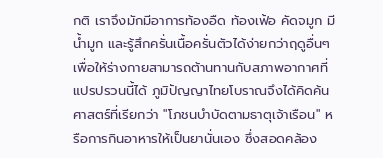กติ เราจึงมักมีอาการท้องอืด ท้องเฟ้อ คัดจมูก มีน้ำมูก และรู้สึกครั่นเนื้อครั่นตัวได้ง่ายกว่าฤดูอื่นๆ
เพื่อให้ร่างกายสามารถต้านทานกับสภาพอากาศที่แปรปรวนนี้ได้ ภูมิปัญญาไทยโบราณจึงได้คิดค้นศาสตร์ที่เรียกว่า "โภชนบำบัดตามธาตุเจ้าเรือน" หรือการกินอาหารให้เป็นยานั่นเอง ซึ่งสอดคล้อง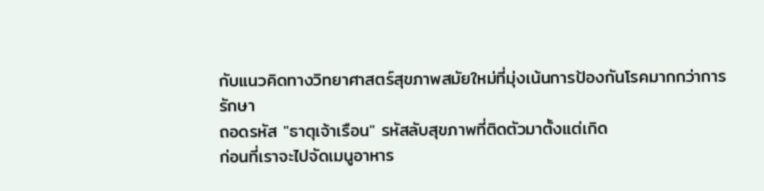กับแนวคิดทางวิทยาศาสตร์สุขภาพสมัยใหม่ที่มุ่งเน้นการป้องกันโรคมากกว่าการรักษา
ถอดรหัส "ธาตุเจ้าเรือน" รหัสลับสุขภาพที่ติดตัวมาตั้งแต่เกิด
ก่อนที่เราจะไปจัดเมนูอาหาร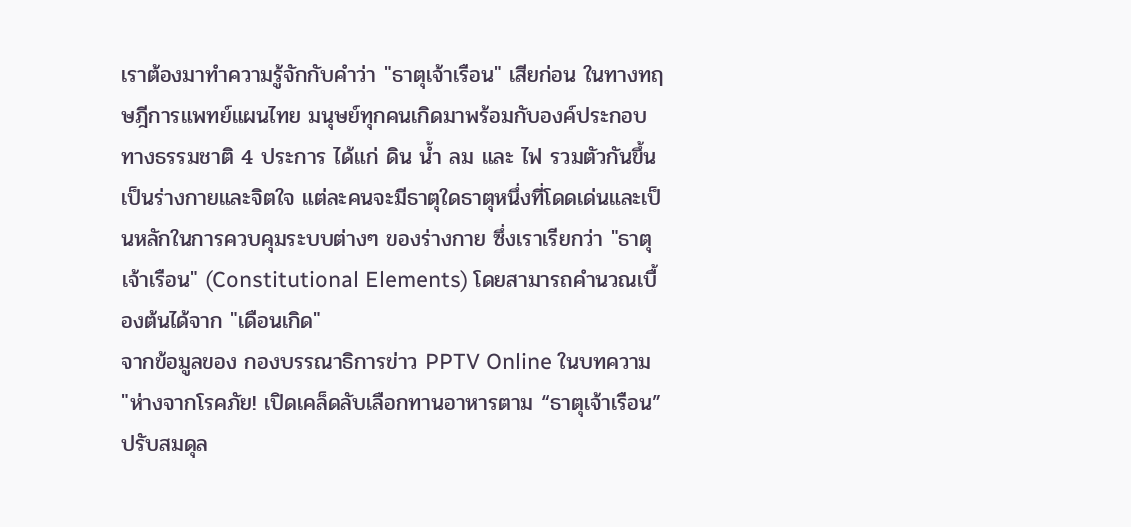เราต้องมาทำความรู้จักกับคำว่า "ธาตุเจ้าเรือน" เสียก่อน ในทางทฤษฎีการแพทย์แผนไทย มนุษย์ทุกคนเกิดมาพร้อมกับองค์ประกอบทางธรรมชาติ 4 ประการ ได้แก่ ดิน น้ำ ลม และ ไฟ รวมตัวกันขึ้นเป็นร่างกายและจิตใจ แต่ละคนจะมีธาตุใดธาตุหนึ่งที่โดดเด่นและเป็นหลักในการควบคุมระบบต่างๆ ของร่างกาย ซึ่งเราเรียกว่า "ธาตุเจ้าเรือน" (Constitutional Elements) โดยสามารถคำนวณเบื้องต้นได้จาก "เดือนเกิด"
จากข้อมูลของ กองบรรณาธิการข่าว PPTV Online ในบทความ "ห่างจากโรคภัย! เปิดเคล็ดลับเลือกทานอาหารตาม “ธาตุเจ้าเรือน” ปรับสมดุล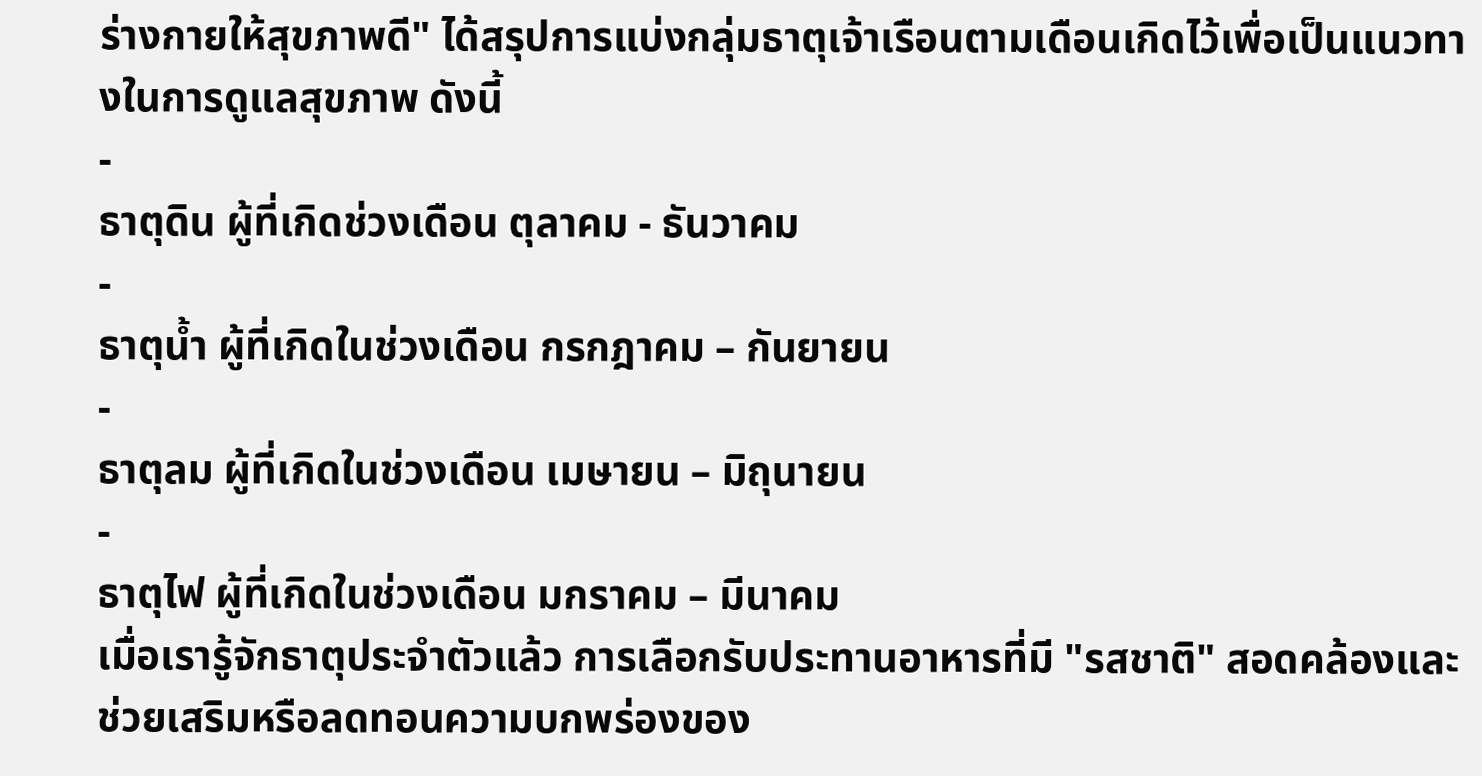ร่างกายให้สุขภาพดี" ได้สรุปการแบ่งกลุ่มธาตุเจ้าเรือนตามเดือนเกิดไว้เพื่อเป็นแนวทางในการดูแลสุขภาพ ดังนี้
-
ธาตุดิน ผู้ที่เกิดช่วงเดือน ตุลาคม - ธันวาคม
-
ธาตุน้ำ ผู้ที่เกิดในช่วงเดือน กรกฎาคม – กันยายน
-
ธาตุลม ผู้ที่เกิดในช่วงเดือน เมษายน – มิถุนายน
-
ธาตุไฟ ผู้ที่เกิดในช่วงเดือน มกราคม – มีนาคม
เมื่อเรารู้จักธาตุประจำตัวแล้ว การเลือกรับประทานอาหารที่มี "รสชาติ" สอดคล้องและช่วยเสริมหรือลดทอนความบกพร่องของ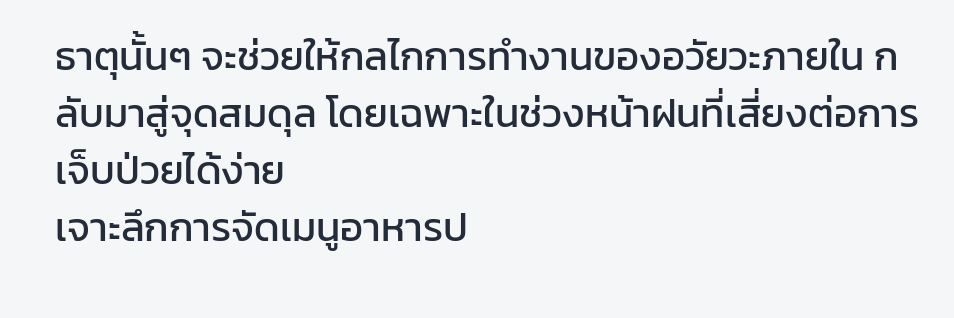ธาตุนั้นๆ จะช่วยให้กลไกการทำงานของอวัยวะภายใน กลับมาสู่จุดสมดุล โดยเฉพาะในช่วงหน้าฝนที่เสี่ยงต่อการเจ็บป่วยได้ง่าย
เจาะลึกการจัดเมนูอาหารป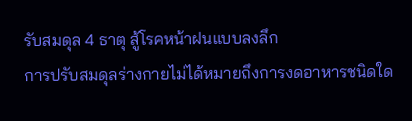รับสมดุล 4 ธาตุ สู้โรคหน้าฝนแบบลงลึก
การปรับสมดุลร่างกายไม่ได้หมายถึงการงดอาหารชนิดใด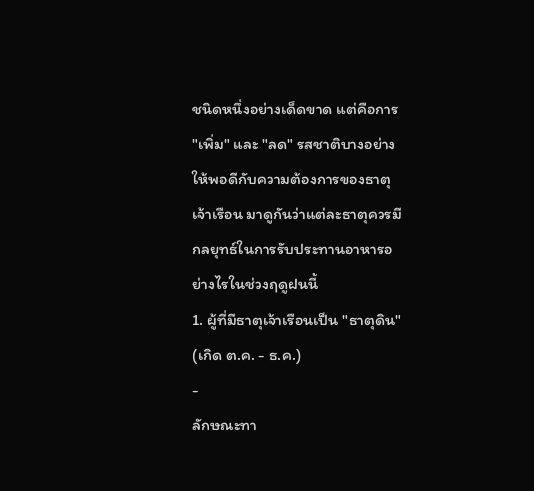ชนิดหนึ่งอย่างเด็ดขาด แต่คือการ "เพิ่ม" และ "ลด" รสชาติบางอย่างให้พอดีกับความต้องการของธาตุเจ้าเรือน มาดูกันว่าแต่ละธาตุควรมีกลยุทธ์ในการรับประทานอาหารอย่างไรในช่วงฤดูฝนนี้
1. ผู้ที่มีธาตุเจ้าเรือนเป็น "ธาตุดิน" (เกิด ต.ค. - ธ.ค.)
-
ลักษณะทา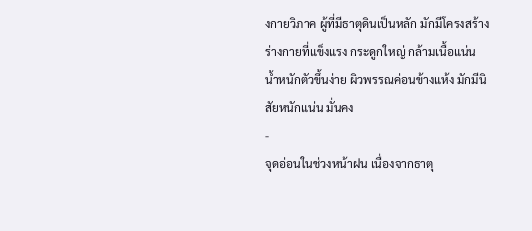งกายวิภาค ผู้ที่มีธาตุดินเป็นหลัก มักมีโครงสร้างร่างกายที่แข็งแรง กระดูกใหญ่ กล้ามเนื้อแน่น น้ำหนักตัวขึ้นง่าย ผิวพรรณค่อนข้างแห้ง มักมีนิสัยหนักแน่น มั่นคง
-
จุดอ่อนในช่วงหน้าฝน เนื่องจากธาตุ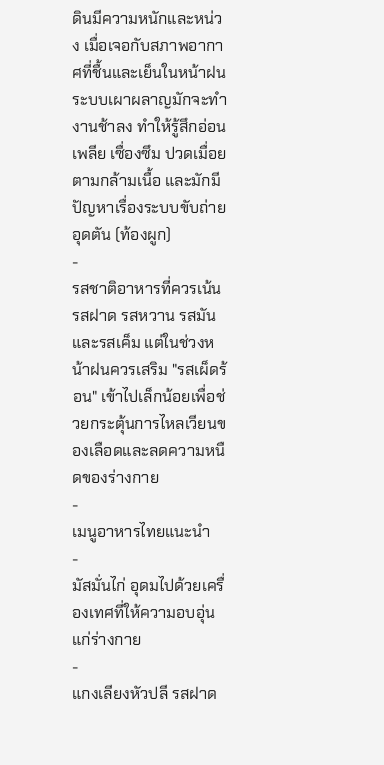ดินมีความหนักและหน่วง เมื่อเจอกับสภาพอากาศที่ชื้นและเย็นในหน้าฝน ระบบเผาผลาญมักจะทำงานช้าลง ทำให้รู้สึกอ่อนเพลีย เซื่องซึม ปวดเมื่อยตามกล้ามเนื้อ และมักมีปัญหาเรื่องระบบขับถ่ายอุดตัน (ท้องผูก)
-
รสชาติอาหารที่ควรเน้น รสฝาด รสหวาน รสมัน และรสเค็ม แต่ในช่วงหน้าฝนควรเสริม "รสเผ็ดร้อน" เข้าไปเล็กน้อยเพื่อช่วยกระตุ้นการไหลเวียนของเลือดและลดความหนืดของร่างกาย
-
เมนูอาหารไทยแนะนำ
-
มัสมั่นไก่ อุดมไปด้วยเครื่องเทศที่ให้ความอบอุ่นแก่ร่างกาย
-
แกงเลียงหัวปลี รสฝาด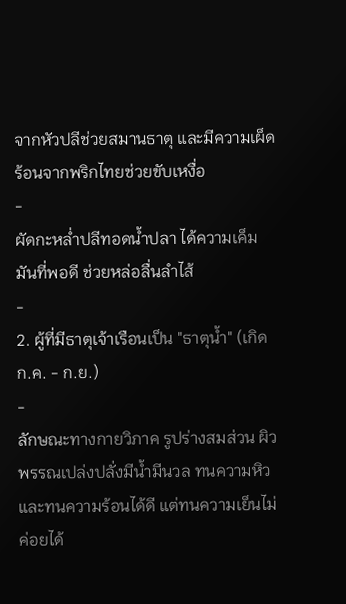จากหัวปลีช่วยสมานธาตุ และมีความเผ็ดร้อนจากพริกไทยช่วยขับเหงื่อ
-
ผัดกะหล่ำปลีทอดน้ำปลา ได้ความเค็มมันที่พอดี ช่วยหล่อลื่นลำไส้
-
2. ผู้ที่มีธาตุเจ้าเรือนเป็น "ธาตุน้ำ" (เกิด ก.ค. - ก.ย.)
-
ลักษณะทางกายวิภาค รูปร่างสมส่วน ผิวพรรณเปล่งปลั่งมีน้ำมีนวล ทนความหิวและทนความร้อนได้ดี แต่ทนความเย็นไม่ค่อยได้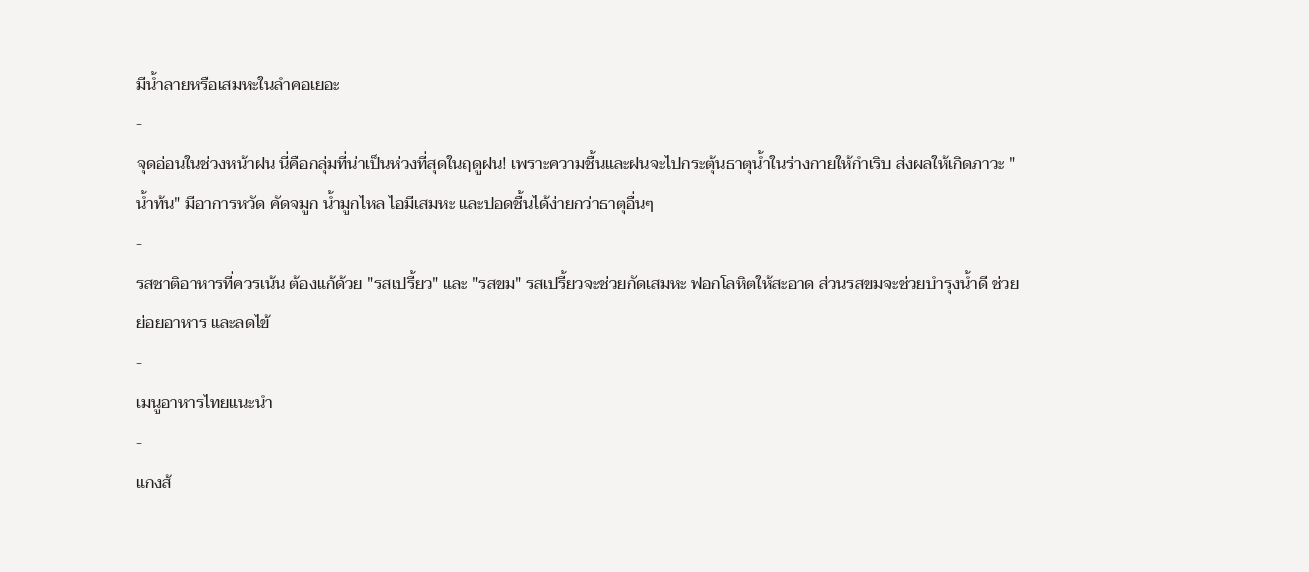มีน้ำลายหรือเสมหะในลำคอเยอะ
-
จุดอ่อนในช่วงหน้าฝน นี่คือกลุ่มที่น่าเป็นห่วงที่สุดในฤดูฝน! เพราะความชื้นและฝนจะไปกระตุ้นธาตุน้ำในร่างกายให้กำเริบ ส่งผลให้เกิดภาวะ "น้ำท้น" มีอาการหวัด คัดจมูก น้ำมูกไหล ไอมีเสมหะ และปอดชื้นได้ง่ายกว่าธาตุอื่นๆ
-
รสชาติอาหารที่ควรเน้น ต้องแก้ด้วย "รสเปรี้ยว" และ "รสขม" รสเปรี้ยวจะช่วยกัดเสมหะ ฟอกโลหิตให้สะอาด ส่วนรสขมจะช่วยบำรุงน้ำดี ช่วยย่อยอาหาร และลดไข้
-
เมนูอาหารไทยแนะนำ
-
แกงส้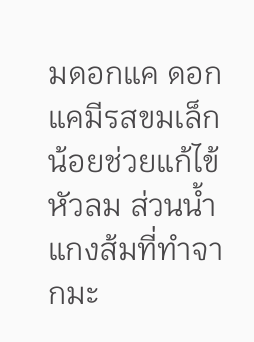มดอกแค ดอกแคมีรสขมเล็กน้อยช่วยแก้ไข้หัวลม ส่วนน้ำแกงส้มที่ทำจากมะ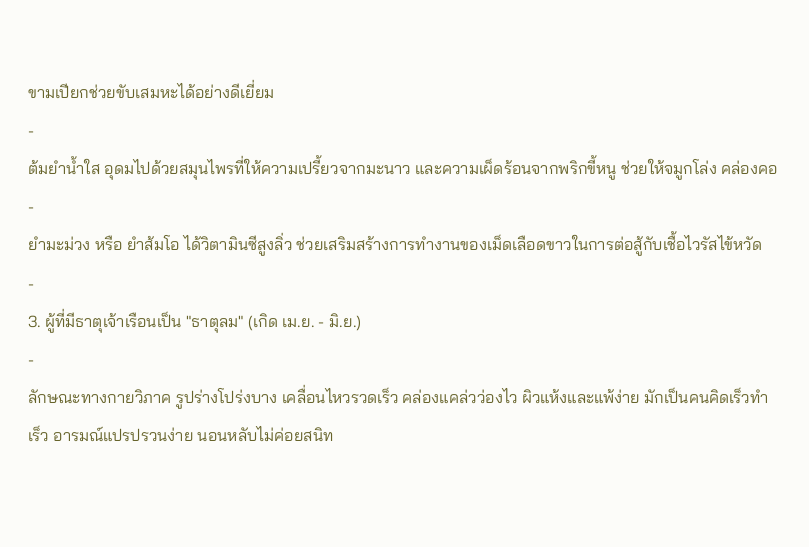ขามเปียกช่วยขับเสมหะได้อย่างดีเยี่ยม
-
ต้มยำน้ำใส อุดมไปด้วยสมุนไพรที่ให้ความเปรี้ยวจากมะนาว และความเผ็ดร้อนจากพริกขี้หนู ช่วยให้จมูกโล่ง คล่องคอ
-
ยำมะม่วง หรือ ยำส้มโอ ได้วิตามินซีสูงลิ่ว ช่วยเสริมสร้างการทำงานของเม็ดเลือดขาวในการต่อสู้กับเชื้อไวรัสไข้หวัด
-
3. ผู้ที่มีธาตุเจ้าเรือนเป็น "ธาตุลม" (เกิด เม.ย. - มิ.ย.)
-
ลักษณะทางกายวิภาค รูปร่างโปร่งบาง เคลื่อนไหวรวดเร็ว คล่องแคล่วว่องไว ผิวแห้งและแพ้ง่าย มักเป็นคนคิดเร็วทำเร็ว อารมณ์แปรปรวนง่าย นอนหลับไม่ค่อยสนิท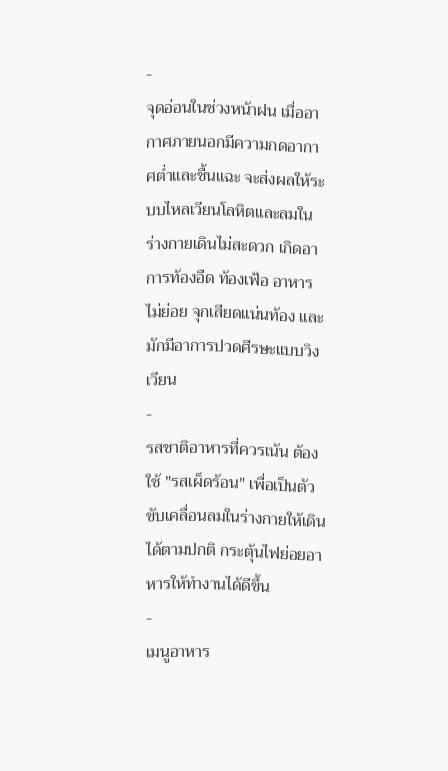-
จุดอ่อนในช่วงหน้าฝน เมื่ออากาศภายนอกมีความกดอากาศต่ำและชื้นแฉะ จะส่งผลให้ระบบไหลเวียนโลหิตและลมในร่างกายเดินไม่สะดวก เกิดอาการท้องอืด ท้องเฟ้อ อาหารไม่ย่อย จุกเสียดแน่นท้อง และมักมีอาการปวดศีรษะแบบวิงเวียน
-
รสชาติอาหารที่ควรเน้น ต้องใช้ "รสเผ็ดร้อน" เพื่อเป็นตัวขับเคลื่อนลมในร่างกายให้เดินได้ตามปกติ กระตุ้นไฟย่อยอาหารให้ทำงานได้ดีขึ้น
-
เมนูอาหาร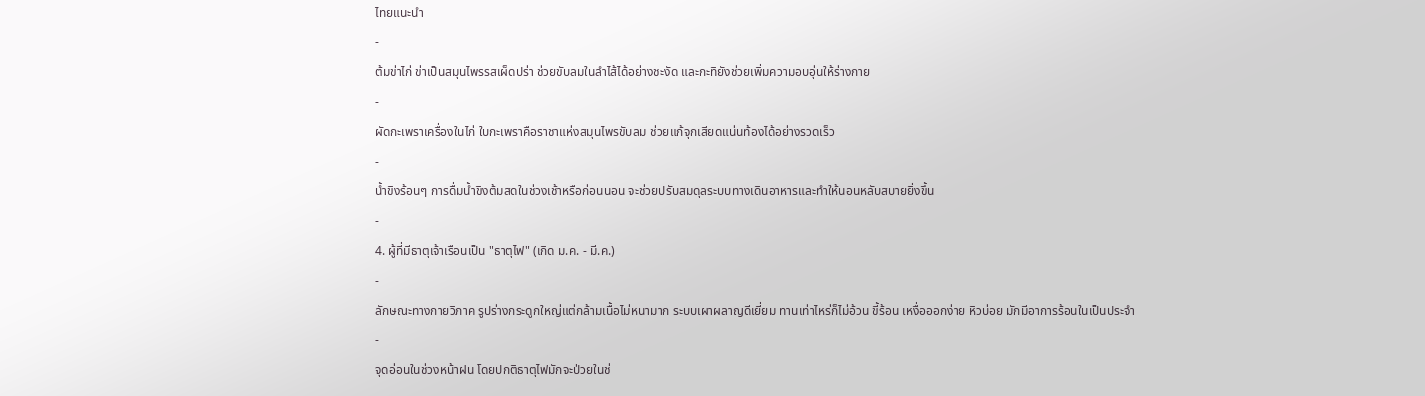ไทยแนะนำ
-
ต้มข่าไก่ ข่าเป็นสมุนไพรรสเผ็ดปร่า ช่วยขับลมในลำไส้ได้อย่างชะงัด และกะทิยังช่วยเพิ่มความอบอุ่นให้ร่างกาย
-
ผัดกะเพราเครื่องในไก่ ใบกะเพราคือราชาแห่งสมุนไพรขับลม ช่วยแก้จุกเสียดแน่นท้องได้อย่างรวดเร็ว
-
น้ำขิงร้อนๆ การดื่มน้ำขิงต้มสดในช่วงเช้าหรือก่อนนอน จะช่วยปรับสมดุลระบบทางเดินอาหารและทำให้นอนหลับสบายยิ่งขึ้น
-
4. ผู้ที่มีธาตุเจ้าเรือนเป็น "ธาตุไฟ" (เกิด ม.ค. - มี.ค.)
-
ลักษณะทางกายวิภาค รูปร่างกระดูกใหญ่แต่กล้ามเนื้อไม่หนามาก ระบบเผาผลาญดีเยี่ยม ทานเท่าไหร่ก็ไม่อ้วน ขี้ร้อน เหงื่อออกง่าย หิวบ่อย มักมีอาการร้อนในเป็นประจำ
-
จุดอ่อนในช่วงหน้าฝน โดยปกติธาตุไฟมักจะป่วยในช่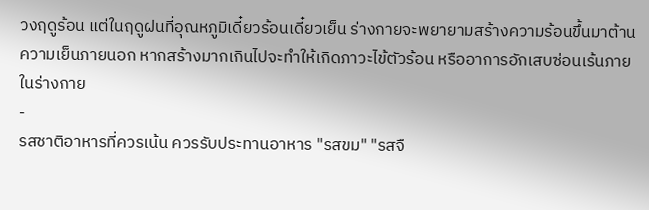วงฤดูร้อน แต่ในฤดูฝนที่อุณหภูมิเดี๋ยวร้อนเดี๋ยวเย็น ร่างกายจะพยายามสร้างความร้อนขึ้นมาต้านความเย็นภายนอก หากสร้างมากเกินไปจะทำให้เกิดภาวะไข้ตัวร้อน หรืออาการอักเสบซ่อนเร้นภายในร่างกาย
-
รสชาติอาหารที่ควรเน้น ควรรับประทานอาหาร "รสขม" "รสจื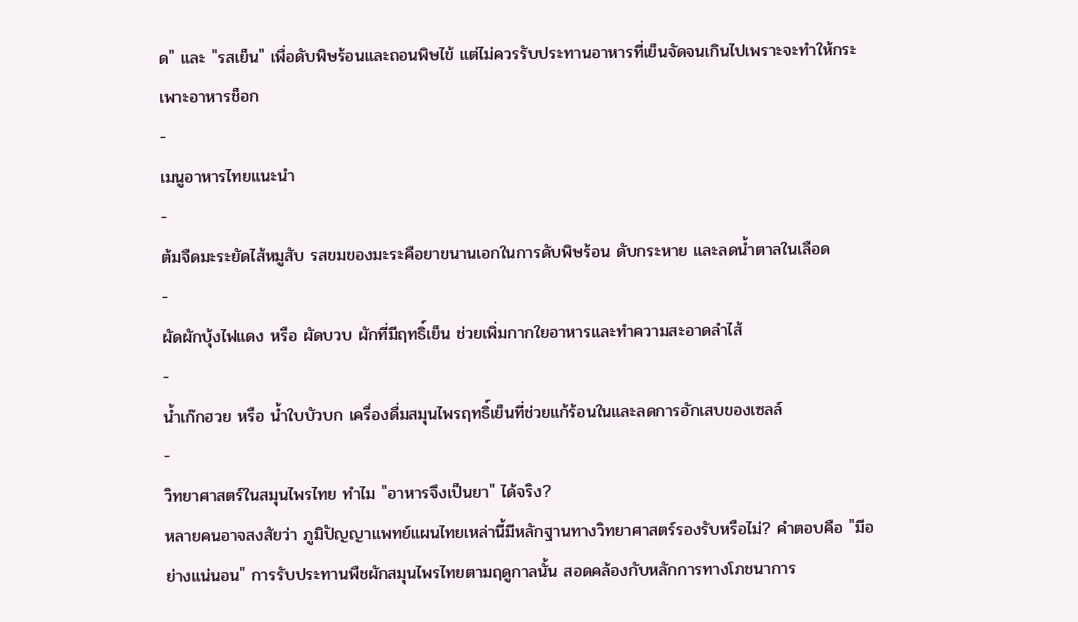ด" และ "รสเย็น" เพื่อดับพิษร้อนและถอนพิษไข้ แต่ไม่ควรรับประทานอาหารที่เย็นจัดจนเกินไปเพราะจะทำให้กระเพาะอาหารช็อก
-
เมนูอาหารไทยแนะนำ
-
ต้มจืดมะระยัดไส้หมูสับ รสขมของมะระคือยาขนานเอกในการดับพิษร้อน ดับกระหาย และลดน้ำตาลในเลือด
-
ผัดผักบุ้งไฟแดง หรือ ผัดบวบ ผักที่มีฤทธิ์เย็น ช่วยเพิ่มกากใยอาหารและทำความสะอาดลำไส้
-
น้ำเก๊กฮวย หรือ น้ำใบบัวบก เครื่องดื่มสมุนไพรฤทธิ์เย็นที่ช่วยแก้ร้อนในและลดการอักเสบของเซลล์
-
วิทยาศาสตร์ในสมุนไพรไทย ทำไม "อาหารจึงเป็นยา" ได้จริง?
หลายคนอาจสงสัยว่า ภูมิปัญญาแพทย์แผนไทยเหล่านี้มีหลักฐานทางวิทยาศาสตร์รองรับหรือไม่? คำตอบคือ "มีอย่างแน่นอน" การรับประทานพืชผักสมุนไพรไทยตามฤดูกาลนั้น สอดคล้องกับหลักการทางโภชนาการ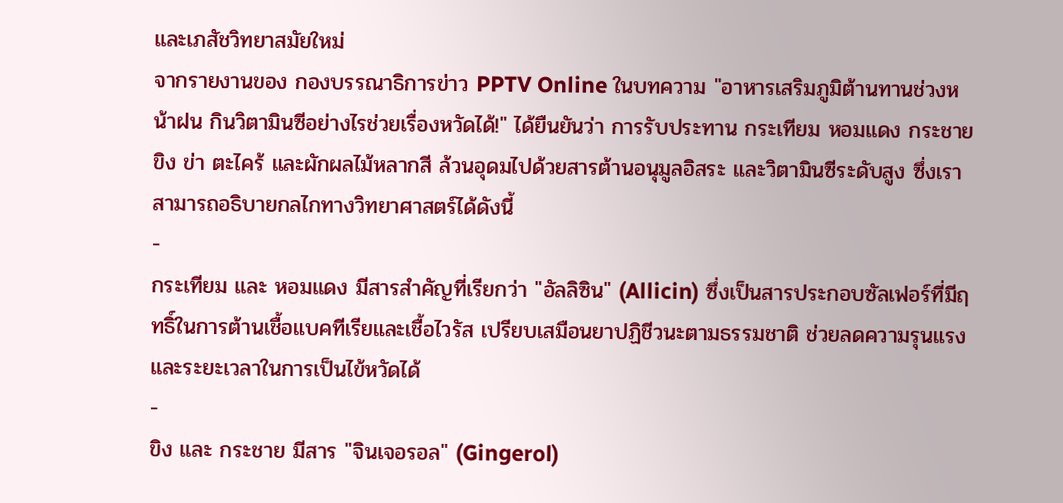และเภสัชวิทยาสมัยใหม่
จากรายงานของ กองบรรณาธิการข่าว PPTV Online ในบทความ "อาหารเสริมภูมิต้านทานช่วงหน้าฝน กินวิตามินซีอย่างไรช่วยเรื่องหวัดได้!" ได้ยืนยันว่า การรับประทาน กระเทียม หอมแดง กระชาย ขิง ข่า ตะไคร้ และผักผลไม้หลากสี ล้วนอุดมไปด้วยสารต้านอนุมูลอิสระ และวิตามินซีระดับสูง ซึ่งเราสามารถอธิบายกลไกทางวิทยาศาสตร์ได้ดังนี้
-
กระเทียม และ หอมแดง มีสารสำคัญที่เรียกว่า "อัลลิซิน" (Allicin) ซึ่งเป็นสารประกอบซัลเฟอร์ที่มีฤทธิ์ในการต้านเชื้อแบคทีเรียและเชื้อไวรัส เปรียบเสมือนยาปฏิชีวนะตามธรรมชาติ ช่วยลดความรุนแรงและระยะเวลาในการเป็นไข้หวัดได้
-
ขิง และ กระชาย มีสาร "จินเจอรอล" (Gingerol)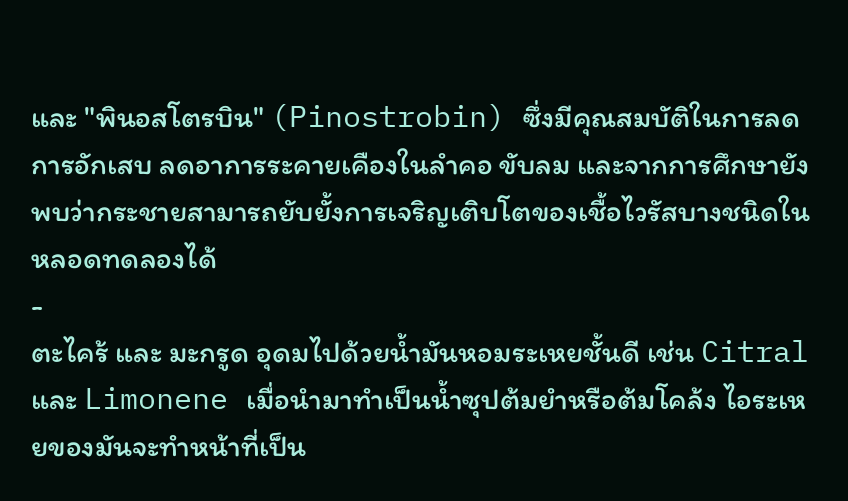และ "พินอสโตรบิน" (Pinostrobin) ซึ่งมีคุณสมบัติในการลดการอักเสบ ลดอาการระคายเคืองในลำคอ ขับลม และจากการศึกษายังพบว่ากระชายสามารถยับยั้งการเจริญเติบโตของเชื้อไวรัสบางชนิดในหลอดทดลองได้
-
ตะไคร้ และ มะกรูด อุดมไปด้วยน้ำมันหอมระเหยชั้นดี เช่น Citral และ Limonene เมื่อนำมาทำเป็นน้ำซุปต้มยำหรือต้มโคล้ง ไอระเหยของมันจะทำหน้าที่เป็น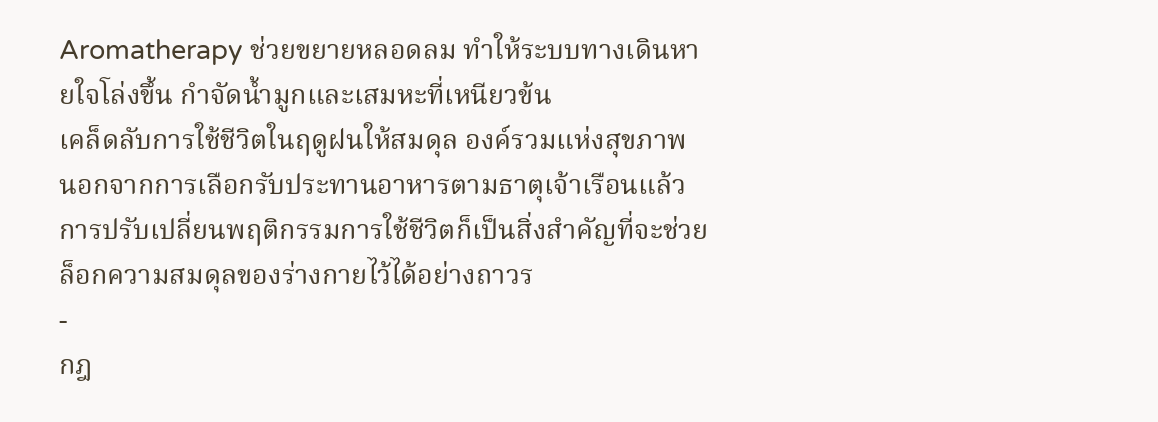Aromatherapy ช่วยขยายหลอดลม ทำให้ระบบทางเดินหายใจโล่งขึ้น กำจัดน้ำมูกและเสมหะที่เหนียวข้น
เคล็ดลับการใช้ชีวิตในฤดูฝนให้สมดุล องค์รวมแห่งสุขภาพ
นอกจากการเลือกรับประทานอาหารตามธาตุเจ้าเรือนแล้ว การปรับเปลี่ยนพฤติกรรมการใช้ชีวิตก็เป็นสิ่งสำคัญที่จะช่วยล็อกความสมดุลของร่างกายไว้ได้อย่างถาวร
-
กฎ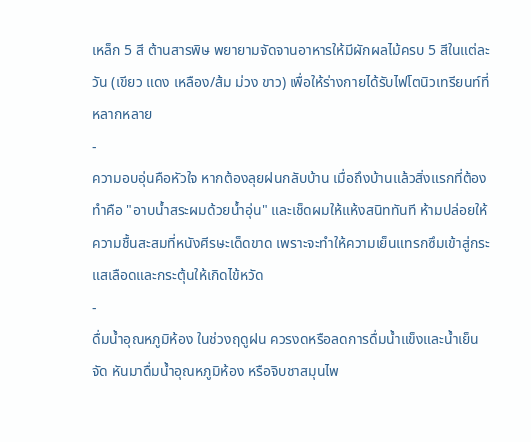เหล็ก 5 สี ต้านสารพิษ พยายามจัดจานอาหารให้มีผักผลไม้ครบ 5 สีในแต่ละวัน (เขียว แดง เหลือง/ส้ม ม่วง ขาว) เพื่อให้ร่างกายได้รับไฟโตนิวเทรียนท์ที่หลากหลาย
-
ความอบอุ่นคือหัวใจ หากต้องลุยฝนกลับบ้าน เมื่อถึงบ้านแล้วสิ่งแรกที่ต้องทำคือ "อาบน้ำสระผมด้วยน้ำอุ่น" และเช็ดผมให้แห้งสนิททันที ห้ามปล่อยให้ความชื้นสะสมที่หนังศีรษะเด็ดขาด เพราะจะทำให้ความเย็นแทรกซึมเข้าสู่กระแสเลือดและกระตุ้นให้เกิดไข้หวัด
-
ดื่มน้ำอุณหภูมิห้อง ในช่วงฤดูฝน ควรงดหรือลดการดื่มน้ำแข็งและน้ำเย็นจัด หันมาดื่มน้ำอุณหภูมิห้อง หรือจิบชาสมุนไพ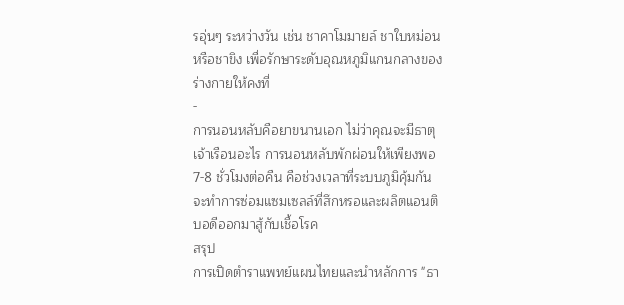รอุ่นๆ ระหว่างวัน เช่น ชาคาโมมายล์ ชาใบหม่อน หรือชาขิง เพื่อรักษาระดับอุณหภูมิแกนกลางของร่างกายให้คงที่
-
การนอนหลับคือยาขนานเอก ไม่ว่าคุณจะมีธาตุเจ้าเรือนอะไร การนอนหลับพักผ่อนให้เพียงพอ 7-8 ชั่วโมงต่อคืน คือช่วงเวลาที่ระบบภูมิคุ้มกันจะทำการซ่อมแซมเซลล์ที่สึกหรอและผลิตแอนติบอดีออกมาสู้กับเชื้อโรค
สรุป
การเปิดตำราแพทย์แผนไทยและนำหลักการ "ธา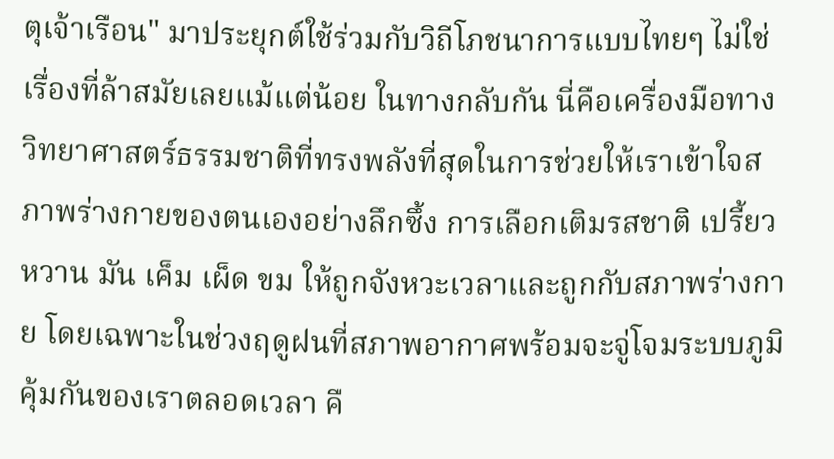ตุเจ้าเรือน" มาประยุกต์ใช้ร่วมกับวิถีโภชนาการแบบไทยๆ ไม่ใช่เรื่องที่ล้าสมัยเลยแม้แต่น้อย ในทางกลับกัน นี่คือเครื่องมือทางวิทยาศาสตร์ธรรมชาติที่ทรงพลังที่สุดในการช่วยให้เราเข้าใจสภาพร่างกายของตนเองอย่างลึกซึ้ง การเลือกเติมรสชาติ เปรี้ยว หวาน มัน เค็ม เผ็ด ขม ให้ถูกจังหวะเวลาและถูกกับสภาพร่างกาย โดยเฉพาะในช่วงฤดูฝนที่สภาพอากาศพร้อมจะจู่โจมระบบภูมิคุ้มกันของเราตลอดเวลา คื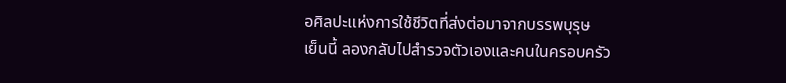อศิลปะแห่งการใช้ชีวิตที่ส่งต่อมาจากบรรพบุรุษ
เย็นนี้ ลองกลับไปสำรวจตัวเองและคนในครอบครัว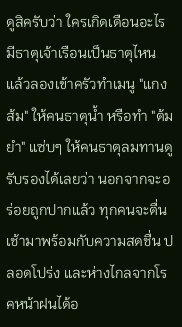ดูสิครับว่า ใครเกิดเดือนอะไร มีธาตุเจ้าเรือนเป็นธาตุไหน แล้วลองเข้าครัวทำเมนู "แกงส้ม" ให้คนธาตุน้ำ หรือทำ "ต้มยำ" แซ่บๆ ให้คนธาตุลมทานดู รับรองได้เลยว่า นอกจากจะอร่อยถูกปากแล้ว ทุกคนจะตื่นเช้ามาพร้อมกับความสดชื่น ปลอดโปร่ง และห่างไกลจากโรคหน้าฝนได้อ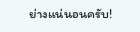ย่างแน่นอนครับ!